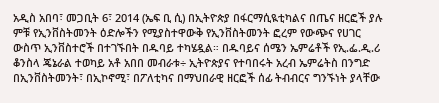አዲስ አበባ፣ መጋቢት 6፣ 2014 (ኤፍ ቢ ሲ) በኢትዮጵያ በፋርማሲዪቲካልና በጤና ዘርፎች ያሉ ምቹ የኢንቨስትመንት ዕድሎችን የሚያስተዋውቅ የኢንቨስትመንት ፎረም የውጭና የሀገር ውስጥ ኢንቨስተሮች በተገኙበት በዱባይ ተካሄዷል። በዱባይና ሰሜን ኤምሬቶች የኢ.ፌ.ዲ.ሪ ቆንስላ ጄኔራል ተወካይ አቶ አበበ መብራቱ÷ ኢትዮጵያና የተባበሩት አረብ ኤምሬትስ በንግድ በኢንቨስትመንት፣ በኢኮኖሚ፣ በፖለቲካና በማህበራዊ ዘርፎች ሰፊ ትብብርና ግንኙነት ያላቸው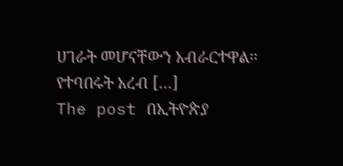ሀገራት መሆናቸውን አብራርተዋል፡፡ የተባበሩት አረብ […]
The post በኢትዮጵያ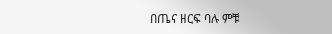በጤና ዘርፍ ባሉ ምቹ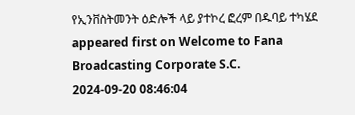የኢንቨስትመንት ዕድሎች ላይ ያተኮረ ፎረም በዱባይ ተካሄደ appeared first on Welcome to Fana Broadcasting Corporate S.C.
2024-09-20 08:46:04